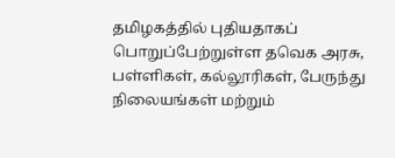தமிழகத்தில் புதியதாகப் பொறுப்பேற்றுள்ள தவெக அரசு, பள்ளிகள், கல்லூரிகள், பேருந்து நிலையங்கள் மற்றும்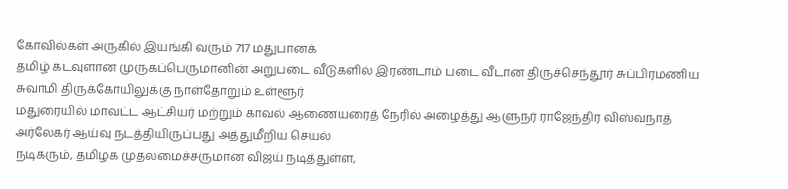கோவில்கள் அருகில் இயங்கி வரும் 717 மதுபானக்
தமிழ் கடவுளான முருகப்பெருமானின் அறுபடை வீடுகளில் இரண்டாம் படை வீடான திருச்செந்தூர் சுப்பிரமணிய சுவாமி திருக்கோயிலுக்கு நாள்தோறும் உள்ளூர்
மதுரையில் மாவட்ட ஆட்சியர் மற்றும் காவல் ஆணையரைத் நேரில் அழைத்து ஆளுநர் ராஜேந்திர விஸ்வநாத் அர்லேகர் ஆய்வு நடத்தியிருப்பது அத்துமீறிய செயல்
நடிகரும், தமிழக முதலமைச்சருமான விஜய் நடித்துள்ள,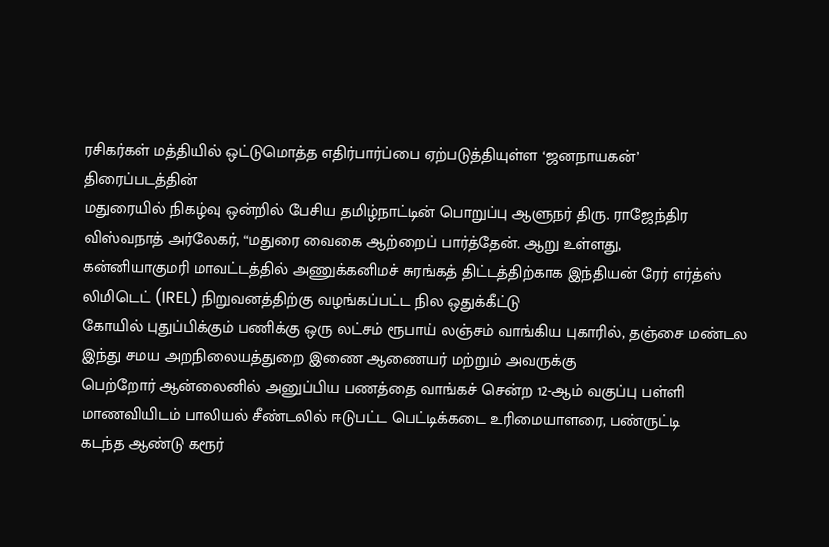ரசிகர்கள் மத்தியில் ஒட்டுமொத்த எதிர்பார்ப்பை ஏற்படுத்தியுள்ள ‘ஜனநாயகன்’ திரைப்படத்தின்
மதுரையில் நிகழ்வு ஒன்றில் பேசிய தமிழ்நாட்டின் பொறுப்பு ஆளுநர் திரு. ராஜேந்திர விஸ்வநாத் அர்லேகர், “மதுரை வைகை ஆற்றைப் பார்த்தேன். ஆறு உள்ளது,
கன்னியாகுமரி மாவட்டத்தில் அணுக்கனிமச் சுரங்கத் திட்டத்திற்காக இந்தியன் ரேர் எர்த்ஸ் லிமிடெட் (IREL) நிறுவனத்திற்கு வழங்கப்பட்ட நில ஒதுக்கீட்டு
கோயில் புதுப்பிக்கும் பணிக்கு ஒரு லட்சம் ரூபாய் லஞ்சம் வாங்கிய புகாரில், தஞ்சை மண்டல இந்து சமய அறநிலையத்துறை இணை ஆணையர் மற்றும் அவருக்கு
பெற்றோர் ஆன்லைனில் அனுப்பிய பணத்தை வாங்கச் சென்ற 12-ஆம் வகுப்பு பள்ளி மாணவியிடம் பாலியல் சீண்டலில் ஈடுபட்ட பெட்டிக்கடை உரிமையாளரை, பண்ருட்டி
கடந்த ஆண்டு கரூர்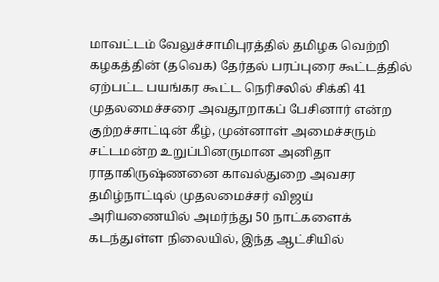மாவட்டம் வேலுச்சாமிபுரத்தில் தமிழக வெற்றி கழகத்தின் (தவெக) தேர்தல் பரப்புரை கூட்டத்தில் ஏற்பட்ட பயங்கர கூட்ட நெரிசலில் சிக்கி 41
முதலமைச்சரை அவதூறாகப் பேசினார் என்ற குற்றச்சாட்டின் கீழ், முன்னாள் அமைச்சரும் சட்டமன்ற உறுப்பினருமான அனிதா ராதாகிருஷ்ணனை காவல்துறை அவசர
தமிழ்நாட்டில் முதலமைச்சர் விஜய் அரியணையில் அமர்ந்து 50 நாட்களைக் கடந்துள்ள நிலையில், இந்த ஆட்சியில்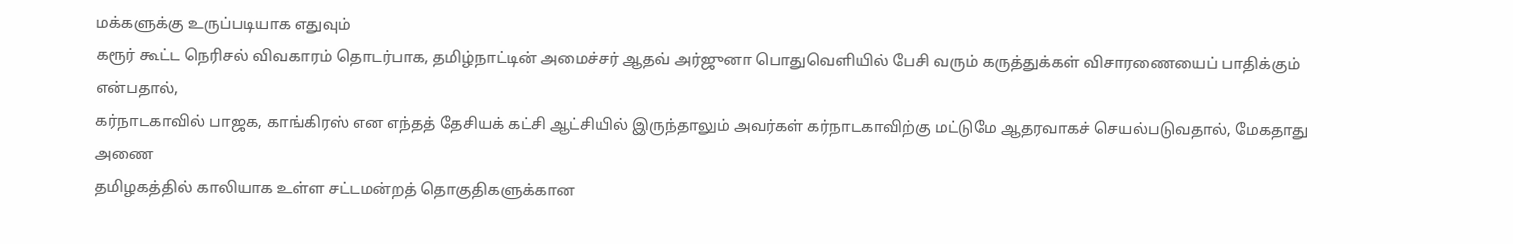மக்களுக்கு உருப்படியாக எதுவும்
கரூர் கூட்ட நெரிசல் விவகாரம் தொடர்பாக, தமிழ்நாட்டின் அமைச்சர் ஆதவ் அர்ஜுனா பொதுவெளியில் பேசி வரும் கருத்துக்கள் விசாரணையைப் பாதிக்கும் என்பதால்,
கர்நாடகாவில் பாஜக, காங்கிரஸ் என எந்தத் தேசியக் கட்சி ஆட்சியில் இருந்தாலும் அவர்கள் கர்நாடகாவிற்கு மட்டுமே ஆதரவாகச் செயல்படுவதால், மேகதாது அணை
தமிழகத்தில் காலியாக உள்ள சட்டமன்றத் தொகுதிகளுக்கான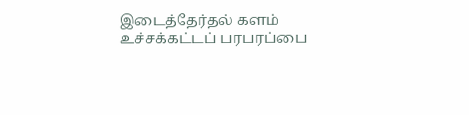இடைத்தேர்தல் களம் உச்சக்கட்டப் பரபரப்பை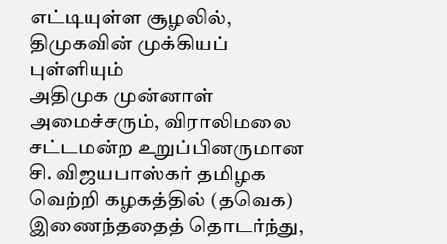எட்டியுள்ள சூழலில், திமுகவின் முக்கியப் புள்ளியும்
அதிமுக முன்னாள் அமைச்சரும், விராலிமலை சட்டமன்ற உறுப்பினருமான சி. விஜயபாஸ்கர் தமிழக வெற்றி கழகத்தில் (தவெக) இணைந்ததைத் தொடர்ந்து,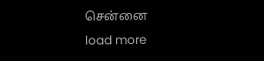சென்னை
load more